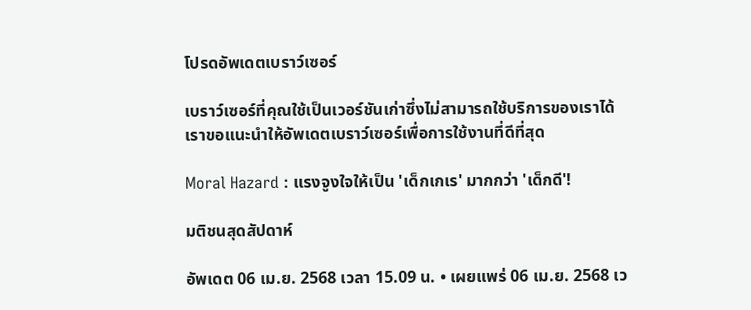โปรดอัพเดตเบราว์เซอร์

เบราว์เซอร์ที่คุณใช้เป็นเวอร์ชันเก่าซึ่งไม่สามารถใช้บริการของเราได้ เราขอแนะนำให้อัพเดตเบราว์เซอร์เพื่อการใช้งานที่ดีที่สุด

Moral Hazard : แรงจูงใจให้เป็น 'เด็กเกเร' มากกว่า 'เด็กดี'!

มติชนสุดสัปดาห์

อัพเดต 06 เม.ย. 2568 เวลา 15.09 น. • เผยแพร่ 06 เม.ย. 2568 เว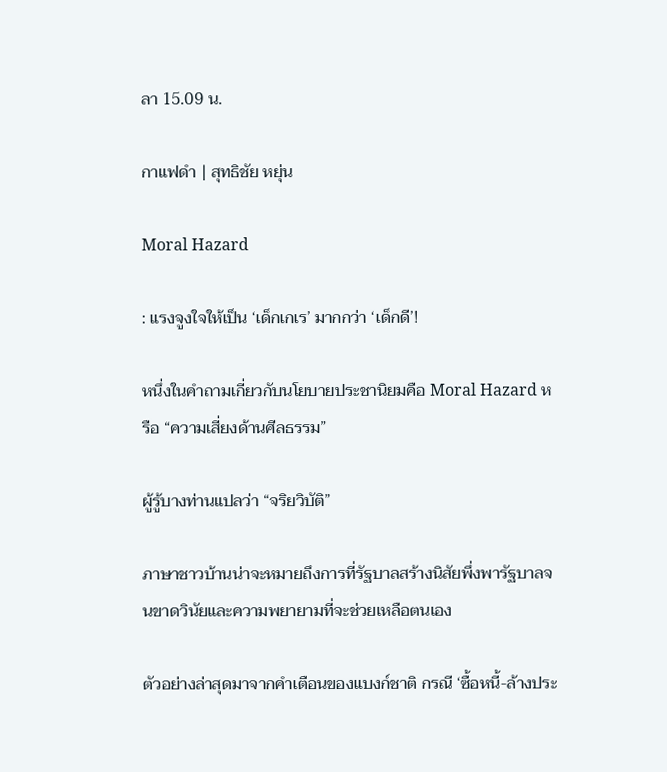ลา 15.09 น.

กาแฟดำ | สุทธิชัย หยุ่น

Moral Hazard

: แรงจูงใจให้เป็น ‘เด็กเกเร’ มากกว่า ‘เด็กดี’!

หนึ่งในคำถามเกี่ยวกับนโยบายประชานิยมคือ Moral Hazard หรือ “ความเสี่ยงด้านศีลธรรม”

ผู้รู้บางท่านแปลว่า “จริยวิบัติ”

ภาษาชาวบ้านน่าจะหมายถึงการที่รัฐบาลสร้างนิสัยพึ่งพารัฐบาลจนขาดวินัยและความพยายามที่จะช่วยเหลือตนเอง

ตัวอย่างล่าสุดมาจากคำเตือนของแบงก์ชาติ กรณี ‘ซื้อหนี้-ล้างประ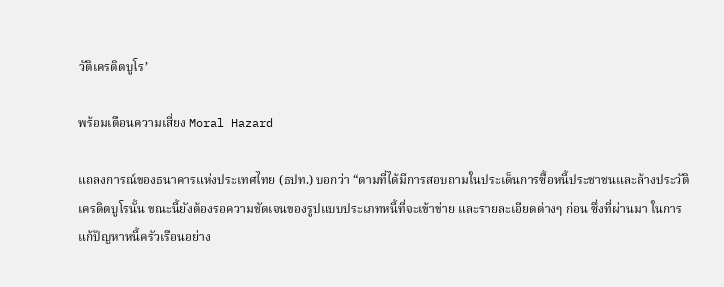วัติเครดิตบูโร’

พร้อมเตือนความเสี่ยง Moral Hazard

แถลงการณ์ของธนาคารแห่งประเทศไทย (ธปท.) บอกว่า “ตามที่ได้มีการสอบถามในประเด็นการซื้อหนี้ประชาชนและล้างประวัติเครดิตบูโรนั้น ขณะนี้ยังต้องรอความชัดเจนของรูปแบบประเภทหนี้ที่จะเข้าข่าย และรายละเอียดต่างๆ ก่อน ซึ่งที่ผ่านมา ในการแก้ปัญหาหนี้ครัวเรือนอย่าง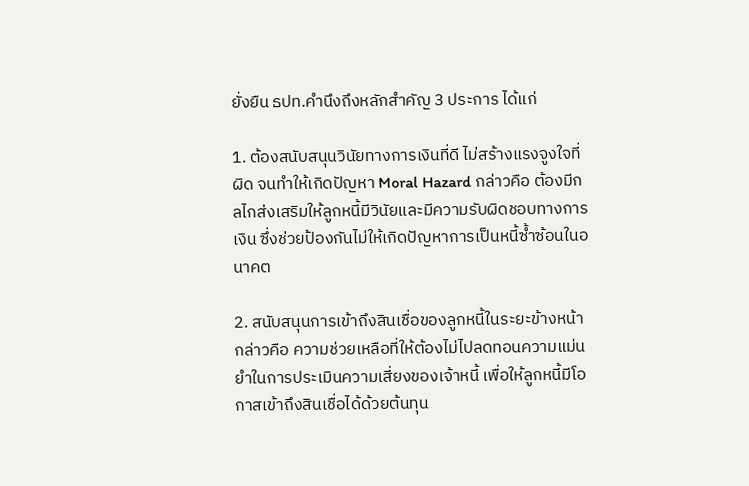ยั่งยืน ธปท.คำนึงถึงหลักสำคัญ 3 ประการ ได้แก่

1. ต้องสนับสนุนวินัยทางการเงินที่ดี ไม่สร้างแรงจูงใจที่ผิด จนทำให้เกิดปัญหา Moral Hazard กล่าวคือ ต้องมีกลไกส่งเสริมให้ลูกหนี้มีวินัยและมีความรับผิดชอบทางการเงิน ซึ่งช่วยป้องกันไม่ให้เกิดปัญหาการเป็นหนี้ซ้ำซ้อนในอนาคต

2. สนับสนุนการเข้าถึงสินเชื่อของลูกหนี้ในระยะข้างหน้า กล่าวคือ ความช่วยเหลือที่ให้ต้องไม่ไปลดทอนความแม่นยำในการประเมินความเสี่ยงของเจ้าหนี้ เพื่อให้ลูกหนี้มีโอกาสเข้าถึงสินเชื่อได้ด้วยต้นทุน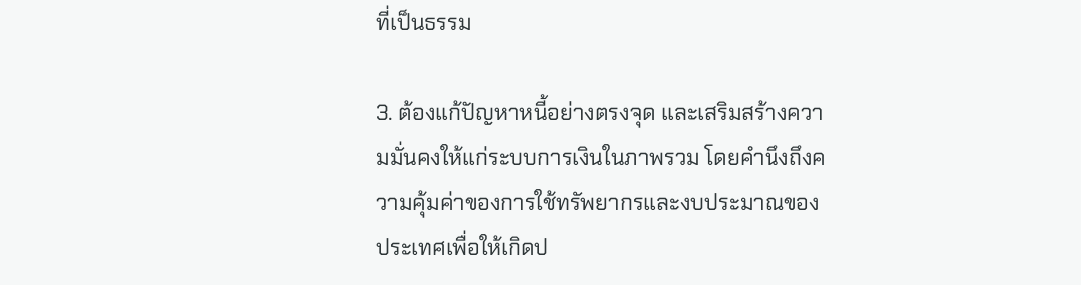ที่เป็นธรรม

3. ต้องแก้ปัญหาหนี้อย่างตรงจุด และเสริมสร้างความมั่นคงให้แก่ระบบการเงินในภาพรวม โดยคำนึงถึงความคุ้มค่าของการใช้ทรัพยากรและงบประมาณของประเทศเพื่อให้เกิดป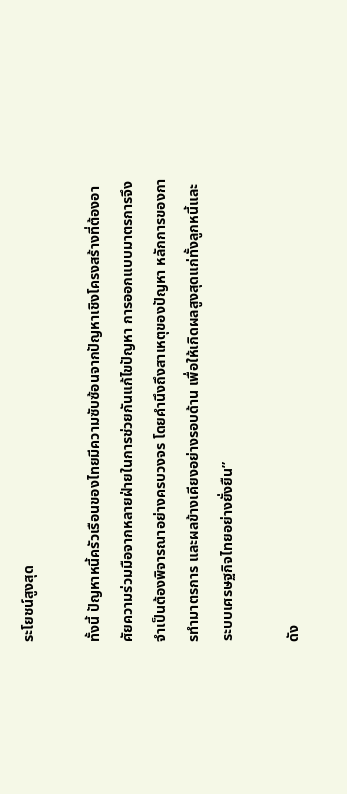ระโยชน์สูงสุด

ทั้งนี้ ปัญหาหนี้ครัวเรือนของไทยมีความซับซ้อนจากปัญหาเชิงโครงสร้างที่ต้องอาศัยความร่วมมือจากหลายฝ่ายในการช่วยกันแก้ไขปัญหา การออกแบบมาตรการจึงจำเป็นต้องพิจารณาอย่างครบวงจร โดยคำนึงถึงสาเหตุของปัญหา หลักการของการทำมาตรการ และผลข้างเคียงอย่างรอบด้าน เพื่อให้เกิดผลสูงสุดแก่ทั้งลูกหนี้และระบบเศรษฐกิจไทยอย่างยั่งยืน”

ดัง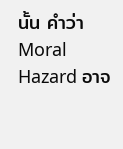นั้น คำว่า Moral Hazard อาจ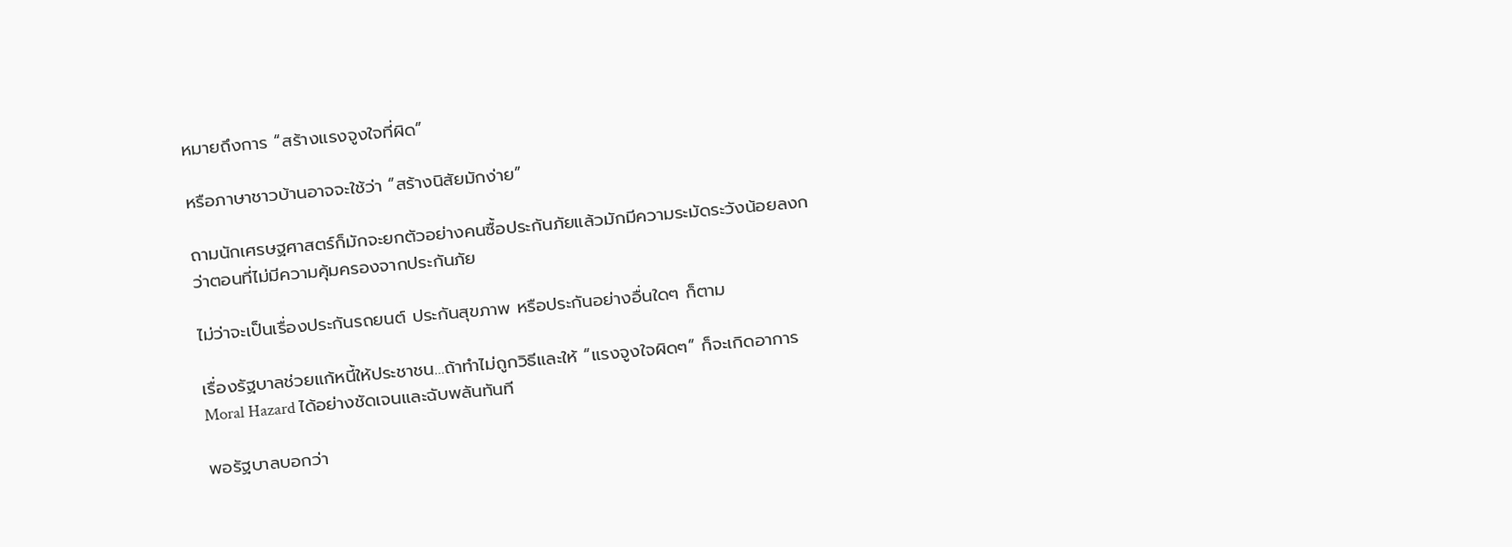หมายถึงการ “สร้างแรงจูงใจที่ผิด”

หรือภาษาชาวบ้านอาจจะใช้ว่า “สร้างนิสัยมักง่าย”

ถามนักเศรษฐศาสตร์ก็มักจะยกตัวอย่างคนซื้อประกันภัยแล้วมักมีความระมัดระวังน้อยลงกว่าตอนที่ไม่มีความคุ้มครองจากประกันภัย

ไม่ว่าจะเป็นเรื่องประกันรถยนต์ ประกันสุขภาพ หรือประกันอย่างอื่นใดๆ ก็ตาม

เรื่องรัฐบาลช่วยแก้หนี้ให้ประชาชน…ถ้าทำไม่ถูกวิธีและให้ “แรงจูงใจผิดๆ” ก็จะเกิดอาการ Moral Hazard ได้อย่างชัดเจนและฉับพลันทันที

พอรัฐบาลบอกว่า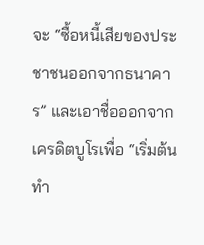จะ “ซื้อหนี้เสียของประชาชนออกจากธนาคาร” และเอาชื่อออกจากเครดิตบูโรเพื่อ “เริ่มต้นทำ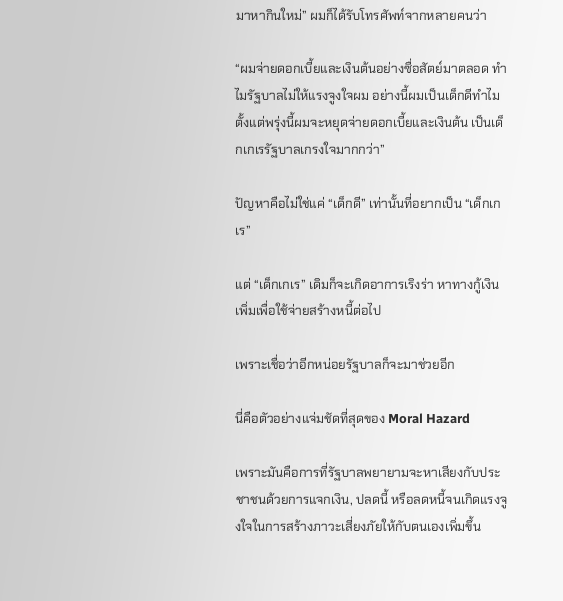มาหากินใหม่” ผมก็ได้รับโทรศัพท์จากหลายคนว่า

“ผมจ่ายดอกเบี้ยและเงินต้นอย่างซื่อสัตย์มาตลอด ทำไมรัฐบาลไม่ให้แรงจูงใจผม อย่างนี้ผมเป็นเด็กดีทำไม ตั้งแต่พรุ่งนี้ผมจะหยุดจ่ายดอกเบี้ยและเงินต้น เป็นเด็กเกเรรัฐบาลเกรงใจมากกว่า”

ปัญหาคือไม่ใช่แค่ “เด็กดี” เท่านั้นที่อยากเป็น “เด็กเกเร”

แต่ “เด็กเกเร” เดิมก็จะเกิดอาการเริงร่า หาทางกู้เงินเพิ่มเพื่อใช้จ่ายสร้างหนี้ต่อไป

เพราะเชื่อว่าอีกหน่อยรัฐบาลก็จะมาช่วยอีก

นี่คือตัวอย่างแจ่มชัดที่สุดของ Moral Hazard

เพราะมันคือการที่รัฐบาลพยายามจะหาเสียงกับประชาชนด้วยการแจกเงิน, ปลดนี้ หรือลดหนี้จนเกิดแรงจูงใจในการสร้างภาวะเสี่ยงภัยให้กับตนเองเพิ่มขึ้น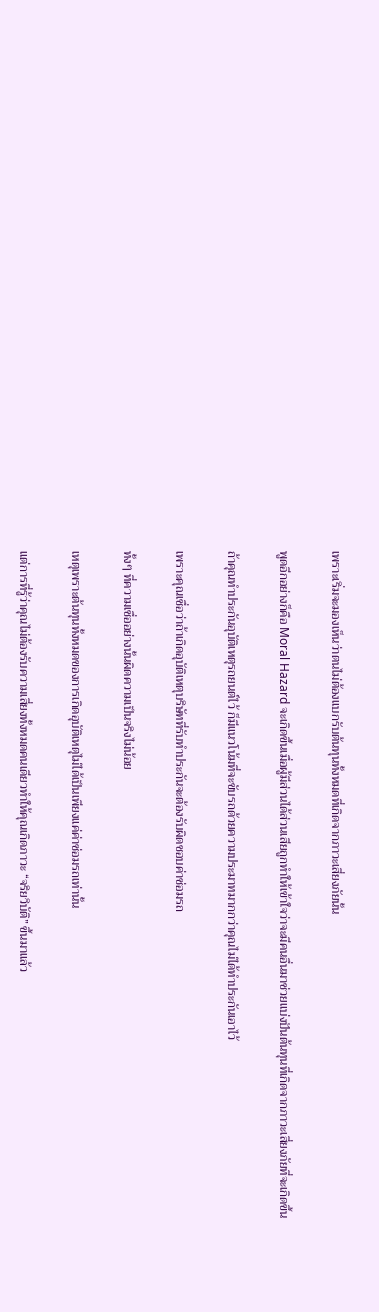เพราะเริ่มจะมองเห็นว่าตนไม่ต้องแบกรับต้นทุนทั้งหมดที่เกิดจากภาวะเสี่ยงภัยนั้น

พูดอีกอย่างก็คือ Moral Hazard จะเกิดขึ้นเมื่อผู้มีส่วนได้ส่วนเสียถูกทำให้เข้าใจว่าจะมีคนอื่นมาช่วยแบ่งปันต้นทุนที่เกิดจากภาวะเสี่ยงภัยที่จะเกิดขึ้น

ถ้าคุณทำประกันอุบัติเหตุรถยนต์ไว้ ก็มีแนวโน้มที่จะขับรถด้วยความประมาทมากกว่าคุณไม่ได้ทำประกันเอาไว้

เพราะคุณเชื่อว่าถ้าเกิดอุบัติเหตุบริษัทที่รับทำประกันจะต้องรับผิดชอบค่าซ่อมรถ

ทั้งๆ ที่ความเชื่ออย่างนั้นผิดความเป็นจริงไม่น้อย

เหตุเพราะต้นทุนทั้งหมดของการเกิดอุบัติเหตุไม่ได้เป็นเพียงแค่ค่าซ่อมรถเท่านั้น

แต่การที่รู้ว่าคุณไม่ต้องรับความเสี่ยงทั้งหมดคนเดียวทำให้คุณเกิดภาวะ “จริยวิบัติ” ขึ้นมาแล้ว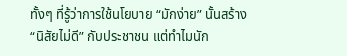ทั้งๆ ที่รู้ว่าการใช้นโยบาย “มักง่าย” นั้นสร้าง “นิสัยไม่ดี” กับประชาชน แต่ทำไมนัก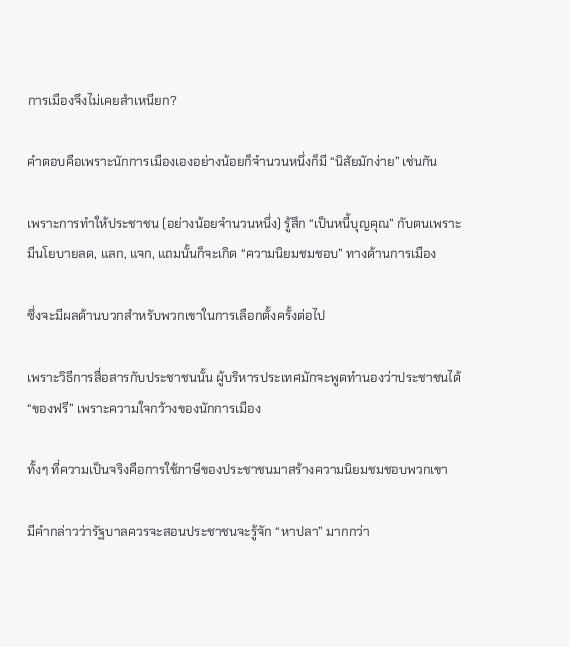การเมืองจึงไม่เคยสำเหนียก?

คำตอบคือเพราะนักการเมืองเองอย่างน้อยก็จำนวนหนึ่งก็มี “นิสัยมักง่าย” เช่นกัน

เพราะการทำให้ประชาชน (อย่างน้อยจำนวนหนึ่ง) รู้สึก “เป็นหนี้บุญคุณ” กับตนเพราะมีนโยบายลด, แลก, แจก, แถมนั้นก็จะเกิด “ความนิยมชมชอบ” ทางด้านการเมือง

ซึ่งจะมีผลด้านบวกสำหรับพวกเขาในการเลือกตั้งครั้งต่อไป

เพราะวิธีการสื่อสารกับประชาชนนั้น ผู้บริหารประเทศมักจะพูดทำนองว่าประชาชนได้ “ของฟรี” เพราะความใจกว้างของนักการเมือง

ทั้งๆ ที่ความเป็นจริงคือการใช้ภาษีของประชาชนมาสร้างความนิยมชมชอบพวกเขา

มีคำกล่าวว่ารัฐบาลควรจะสอนประชาชนจะรู้จัก “หาปลา” มากกว่า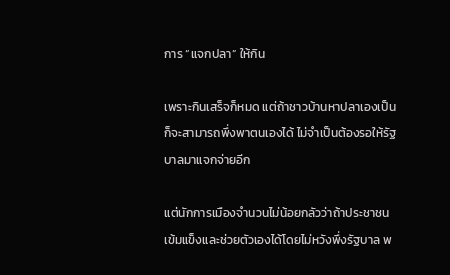การ “แจกปลา” ให้กิน

เพราะกินเสร็จก็หมด แต่ถ้าชาวบ้านหาปลาเองเป็นก็จะสามารถพึ่งพาตนเองได้ ไม่จำเป็นต้องรอให้รัฐบาลมาแจกจ่ายอีก

แต่นักการเมืองจำนวนไม่น้อยกลัวว่าถ้าประชาชนเข้มแข็งและช่วยตัวเองได้โดยไม่หวังพึ่งรัฐบาล พ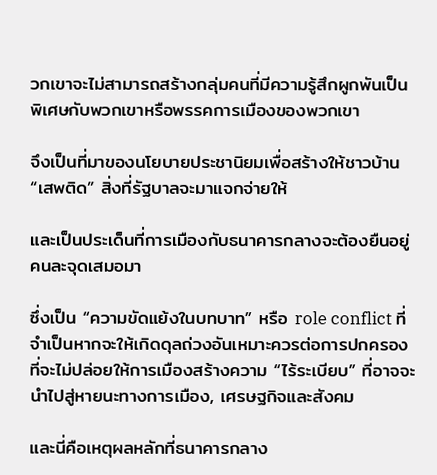วกเขาจะไม่สามารถสร้างกลุ่มคนที่มีความรู้สึกผูกพันเป็นพิเศษกับพวกเขาหรือพรรคการเมืองของพวกเขา

จึงเป็นที่มาของนโยบายประชานิยมเพื่อสร้างให้ชาวบ้าน “เสพติด” สิ่งที่รัฐบาลจะมาแจกจ่ายให้

และเป็นประเด็นที่การเมืองกับธนาคารกลางจะต้องยืนอยู่คนละจุดเสมอมา

ซึ่งเป็น “ความขัดแย้งในบทบาท” หรือ role conflict ที่จำเป็นหากจะให้เกิดดุลถ่วงอันเหมาะควรต่อการปกครองที่จะไม่ปล่อยให้การเมืองสร้างความ “ไร้ระเบียบ” ที่อาจจะนำไปสู่หายนะทางการเมือง, เศรษฐกิจและสังคม

และนี่คือเหตุผลหลักที่ธนาคารกลาง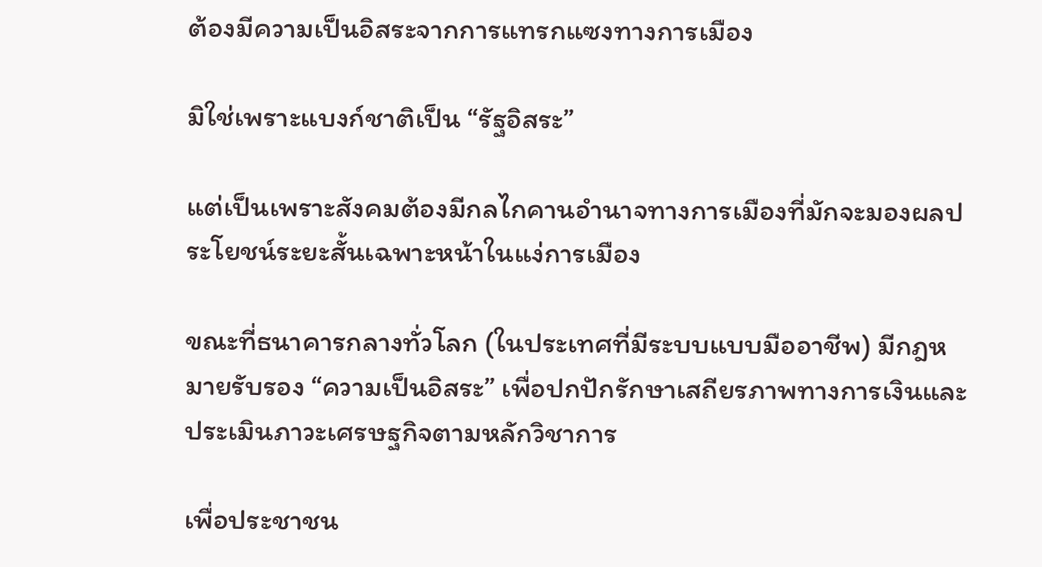ต้องมีความเป็นอิสระจากการแทรกแซงทางการเมือง

มิใช่เพราะแบงก์ชาติเป็น “รัฐอิสระ”

แต่เป็นเพราะสังคมต้องมีกลไกคานอำนาจทางการเมืองที่มักจะมองผลประโยชน์ระยะสั้นเฉพาะหน้าในแง่การเมือง

ขณะที่ธนาคารกลางทั่วโลก (ในประเทศที่มีระบบแบบมืออาชีพ) มีกฎหมายรับรอง “ความเป็นอิสระ” เพื่อปกปักรักษาเสถียรภาพทางการเงินและประเมินภาวะเศรษฐกิจตามหลักวิชาการ

เพื่อประชาชน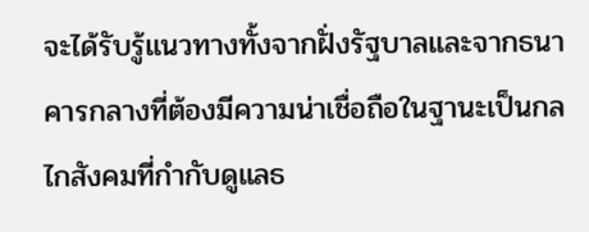จะได้รับรู้แนวทางทั้งจากฝั่งรัฐบาลและจากธนาคารกลางที่ต้องมีความน่าเชื่อถือในฐานะเป็นกลไกสังคมที่กำกับดูแลธ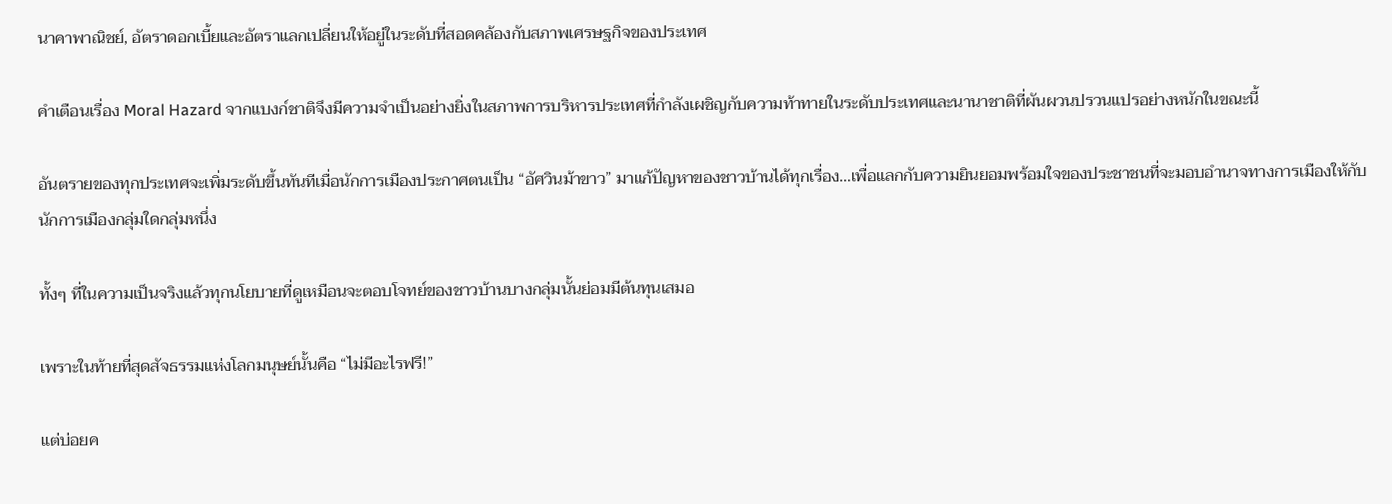นาคาพาณิชย์, อัตราดอกเบี้ยและอัตราแลกเปลี่ยนให้อยู่ในระดับที่สอดคล้องกับสภาพเศรษฐกิจของประเทศ

คำเตือนเรื่อง Moral Hazard จากแบงก์ชาติจึงมีความจำเป็นอย่างยิ่งในสภาพการบริหารประเทศที่กำลังเผชิญกับความท้าทายในระดับประเทศและนานาชาติที่ผันผวนปรวนแปรอย่างหนักในขณะนี้

อันตรายของทุกประเทศจะเพิ่มระดับขึ้นทันทีเมื่อนักการเมืองประกาศตนเป็น “อัศวินม้าขาว” มาแก้ปัญหาของชาวบ้านได้ทุกเรื่อง…เพื่อแลกกับความยินยอมพร้อมใจของประชาชนที่จะมอบอำนาจทางการเมืองให้กับนักการเมืองกลุ่มใดกลุ่มหนึ่ง

ทั้งๆ ที่ในความเป็นจริงแล้วทุกนโยบายที่ดูเหมือนจะตอบโจทย์ของชาวบ้านบางกลุ่มนั้นย่อมมีต้นทุนเสมอ

เพราะในท้ายที่สุดสัจธรรมแห่งโลกมนุษย์นั้นคือ “ไม่มีอะไรฟรี!”

แต่บ่อยค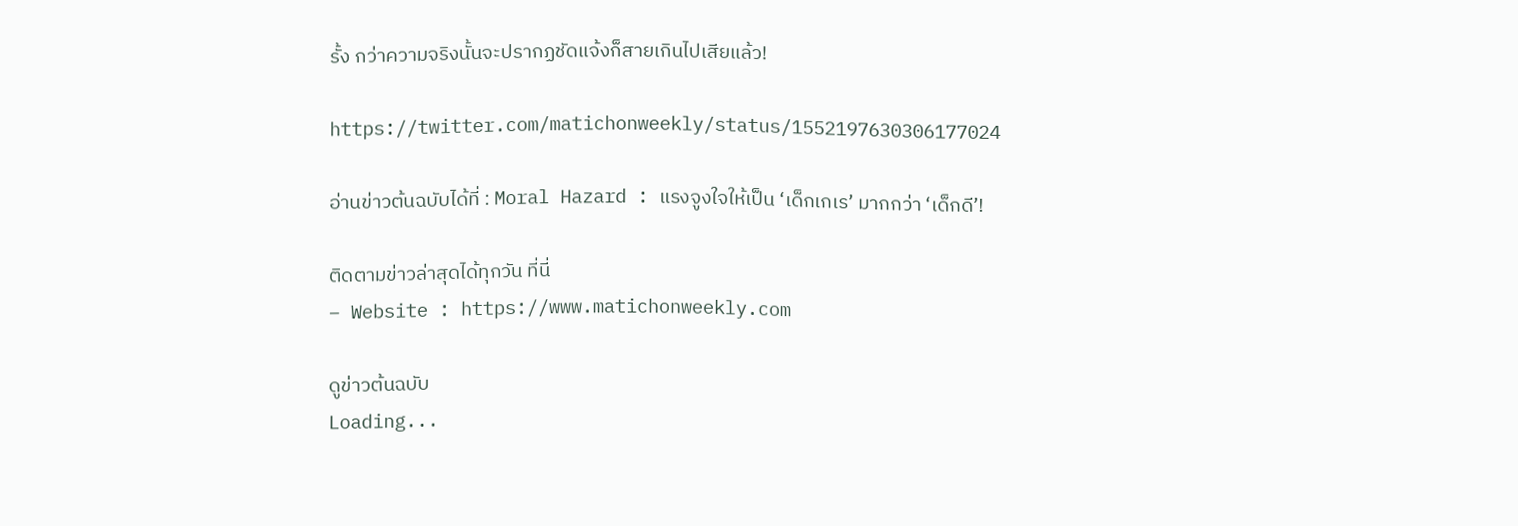รั้ง กว่าความจริงนั้นจะปรากฏชัดแจ้งก็สายเกินไปเสียแล้ว!

https://twitter.com/matichonweekly/status/1552197630306177024

อ่านข่าวต้นฉบับได้ที่ : Moral Hazard : แรงจูงใจให้เป็น ‘เด็กเกเร’ มากกว่า ‘เด็กดี’!

ติดตามข่าวล่าสุดได้ทุกวัน ที่นี่
– Website : https://www.matichonweekly.com

ดูข่าวต้นฉบับ
Loading...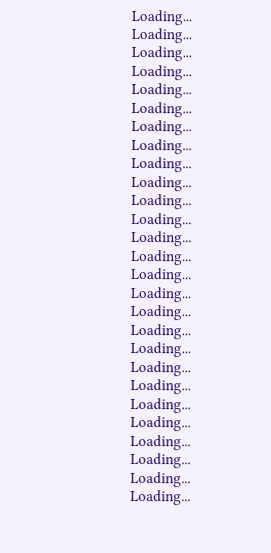Loading...
Loading...
Loading...
Loading...
Loading...
Loading...
Loading...
Loading...
Loading...
Loading...
Loading...
Loading...
Loading...
Loading...
Loading...
Loading...
Loading...
Loading...
Loading...
Loading...
Loading...
Loading...
Loading...
Loading...
Loading...
Loading...
Loading...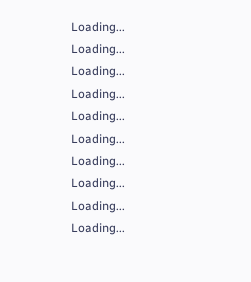Loading...
Loading...
Loading...
Loading...
Loading...
Loading...
Loading...
Loading...
Loading...
Loading...